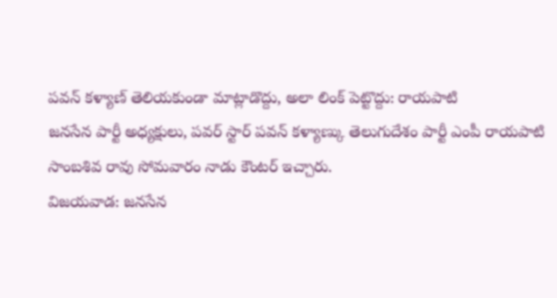పవన్ కళ్యాణ్ తెలియకుండా మాట్లాడొద్దు, అలా లింక్ పెట్టొద్దు: రాయపాటి
జనసేన పార్టీ అధ్యక్షులు, పవర్ స్టార్ పవన్ కళ్యాణ్కు తెలుగుదేశం పార్టీ ఎంపీ రాయపాటి సాంబశివ రావు సోమవారం నాడు కౌంటర్ ఇచ్చారు.
విజయవాడ: జనసేన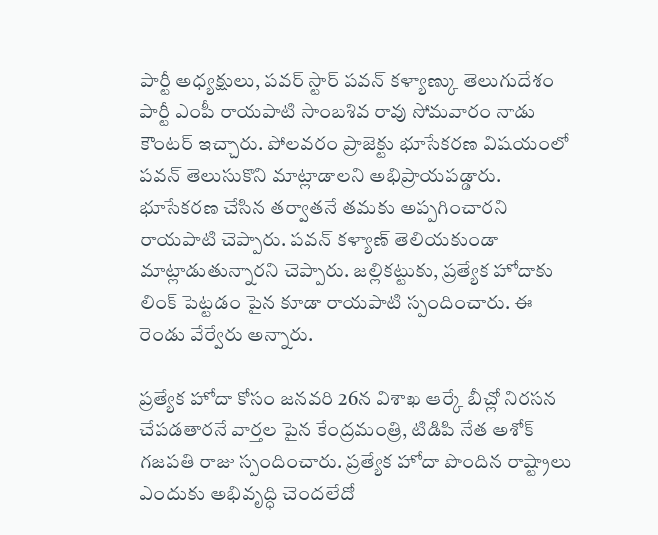పార్టీ అధ్యక్షులు, పవర్ స్టార్ పవన్ కళ్యాణ్కు తెలుగుదేశం పార్టీ ఎంపీ రాయపాటి సాంబశివ రావు సోమవారం నాడు కౌంటర్ ఇచ్చారు. పోలవరం ప్రాజెక్టు భూసేకరణ విషయంలో పవన్ తెలుసుకొని మాట్లాడాలని అభిప్రాయపడ్డారు.
భూసేకరణ చేసిన తర్వాతనే తమకు అప్పగించారని రాయపాటి చెప్పారు. పవన్ కళ్యాణ్ తెలియకుండా మాట్లాడుతున్నారని చెప్పారు. జల్లికట్టుకు, ప్రత్యేక హోదాకు లింక్ పెట్టడం పైన కూడా రాయపాటి స్పందించారు. ఈ రెండు వేర్వేరు అన్నారు.

ప్రత్యేక హోదా కోసం జనవరి 26న విశాఖ ఆర్కే బీచ్లో నిరసన చేపడతారనే వార్తల పైన కేంద్రమంత్రి, టిడిపి నేత అశోక్ గజపతి రాజు స్పందించారు. ప్రత్యేక హోదా పొందిన రాష్ట్రాలు ఎందుకు అభివృద్ధి చెందలేదో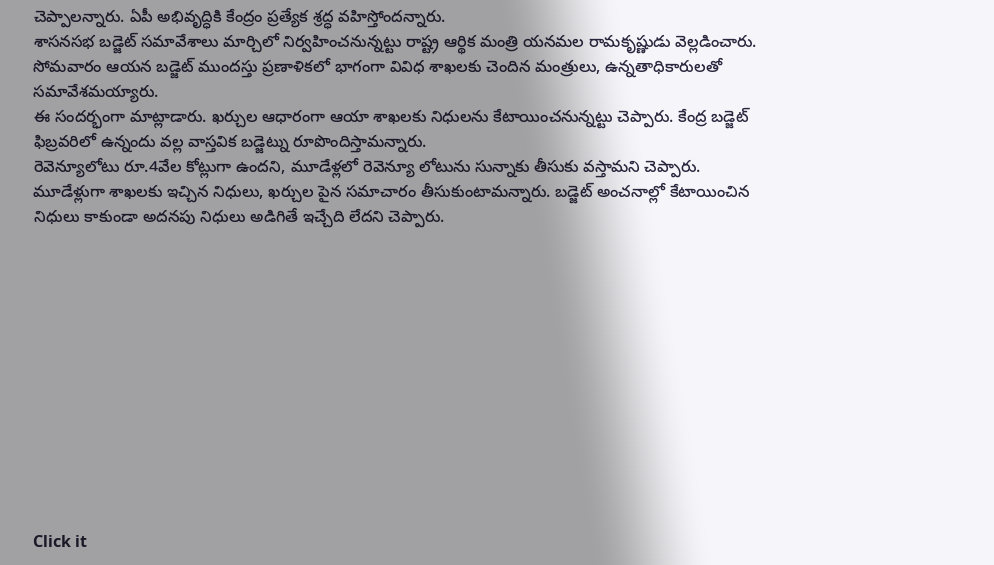చెప్పాలన్నారు. ఏపీ అభివృద్ధికి కేంద్రం ప్రత్యేక శ్రద్ధ వహిస్తోందన్నారు.
శాసనసభ బడ్జెట్ సమావేశాలు మార్చిలో నిర్వహించనున్నట్టు రాష్ట్ర ఆర్థిక మంత్రి యనమల రామకృష్ణుడు వెల్లడించారు. సోమవారం ఆయన బడ్జెట్ ముందస్తు ప్రణాళికలో భాగంగా వివిధ శాఖలకు చెందిన మంత్రులు, ఉన్నతాధికారులతో సమావేశమయ్యారు.
ఈ సందర్భంగా మాట్లాడారు. ఖర్చుల ఆధారంగా ఆయా శాఖలకు నిధులను కేటాయించనున్నట్టు చెప్పారు. కేంద్ర బడ్జెట్ ఫిబ్రవరిలో ఉన్నందు వల్ల వాస్తవిక బడ్జెట్ను రూపొందిస్తామన్నారు.
రెవెన్యూలోటు రూ.4వేల కోట్లుగా ఉందని, మూడేళ్లలో రెవెన్యూ లోటును సున్నాకు తీసుకు వస్తామని చెప్పారు. మూడేళ్లుగా శాఖలకు ఇచ్చిన నిధులు, ఖర్చుల పైన సమాచారం తీసుకుంటామన్నారు. బడ్జెట్ అంచనాల్లో కేటాయించిన నిధులు కాకుండా అదనపు నిధులు అడిగితే ఇచ్చేది లేదని చెప్పారు.












Click it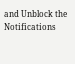and Unblock the Notifications